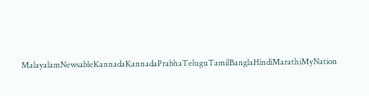MalayalamNewsableKannadaKannadaPrabhaTeluguTamilBanglaHindiMarathiMyNation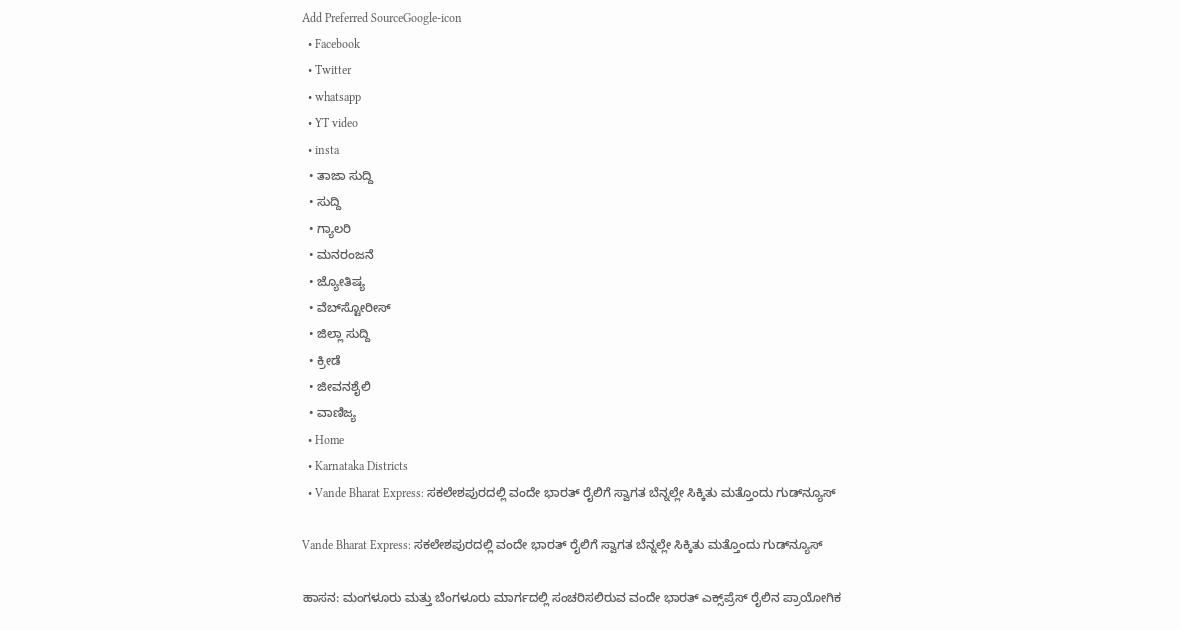Add Preferred SourceGoogle-icon
  • Facebook
  • Twitter
  • whatsapp
  • YT video
  • insta
  • ತಾಜಾ ಸುದ್ದಿ
  • ಸುದ್ದಿ
  • ಗ್ಯಾಲರಿ
  • ಮನರಂಜನೆ
  • ಜ್ಯೋತಿಷ್ಯ
  • ವೆಬ್‌ಸ್ಟೋರೀಸ್
  • ಜಿಲ್ಲಾ ಸುದ್ದಿ
  • ಕ್ರೀಡೆ
  • ಜೀವನಶೈಲಿ
  • ವಾಣಿಜ್ಯ
  • Home
  • Karnataka Districts
  • Vande Bharat Express: ಸಕಲೇಶಪುರದಲ್ಲಿ ವಂದೇ ಭಾರತ್ ರೈಲಿಗೆ ಸ್ವಾಗತ ಬೆನ್ನಲ್ಲೇ ಸಿಕ್ಕಿತು ಮತ್ತೊಂದು ಗುಡ್‌ನ್ಯೂಸ್

Vande Bharat Express: ಸಕಲೇಶಪುರದಲ್ಲಿ ವಂದೇ ಭಾರತ್ ರೈಲಿಗೆ ಸ್ವಾಗತ ಬೆನ್ನಲ್ಲೇ ಸಿಕ್ಕಿತು ಮತ್ತೊಂದು ಗುಡ್‌ನ್ಯೂಸ್

ಹಾಸನ: ಮಂಗಳೂರು ಮತ್ತು ಬೆಂಗಳೂರು ಮಾರ್ಗದಲ್ಲಿ ಸಂಚರಿಸಲಿರುವ ವಂದೇ ಭಾರತ್ ಎಕ್ಸ್‌ಪ್ರೆಸ್ ರೈಲಿನ ಪ್ರಾಯೋಗಿಕ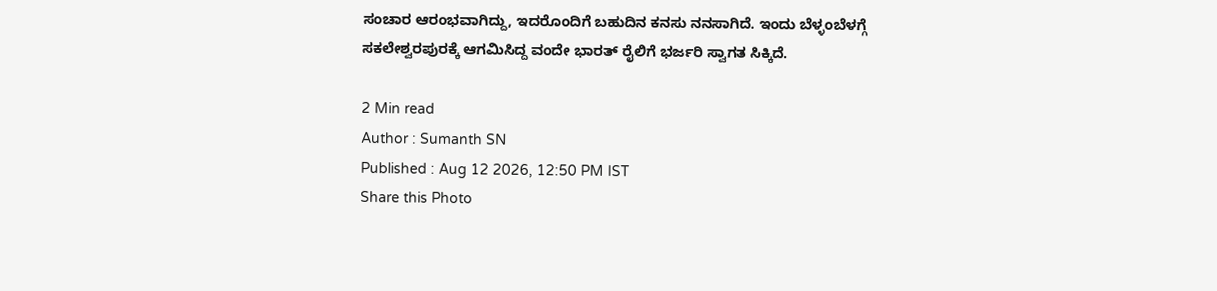ಸಂಚಾರ ಆರಂಭವಾಗಿದ್ದು, ಇದರೊಂದಿಗೆ ಬಹುದಿನ ಕನಸು ನನಸಾಗಿದೆ. ಇಂದು ಬೆಳ್ಳಂಬೆಳಗ್ಗೆ ಸಕಲೇಶ್ವರಪುರಕ್ಕೆ ಆಗಮಿಸಿದ್ದ ವಂದೇ ಭಾರತ್ ರೈಲಿಗೆ ಭರ್ಜರಿ ಸ್ವಾಗತ ಸಿಕ್ಕಿದೆ.

2 Min read
Author : Sumanth SN
Published : Aug 12 2026, 12:50 PM IST
Share this Photo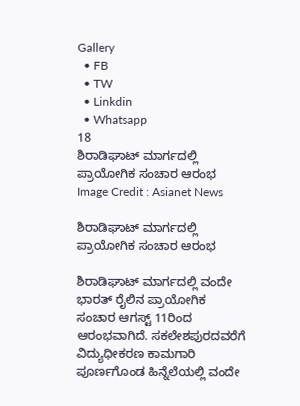Gallery
  • FB
  • TW
  • Linkdin
  • Whatsapp
18
ಶಿರಾಡಿಘಾಟ್ ಮಾರ್ಗದಲ್ಲಿ ಪ್ರಾಯೋಗಿಕ ಸಂಚಾರ ಆರಂಭ
Image Credit : Asianet News

ಶಿರಾಡಿಘಾಟ್ ಮಾರ್ಗದಲ್ಲಿ ಪ್ರಾಯೋಗಿಕ ಸಂಚಾರ ಆರಂಭ

ಶಿರಾಡಿಘಾಟ್ ಮಾರ್ಗದಲ್ಲಿ ವಂದೇ ಭಾರತ್ ರೈಲಿನ ಪ್ರಾಯೋಗಿಕ ಸಂಚಾರ ಆಗಸ್ಟ್ 11ರಿಂದ ಆರಂಭವಾಗಿದೆ. ಸಕಲೇಶಪುರದವರೆಗೆ ವಿದ್ಯುಧೀಕರಣ ಕಾಮಗಾರಿ ಪೂರ್ಣಗೊಂಡ ಹಿನ್ನೆಲೆಯಲ್ಲಿ ವಂದೇ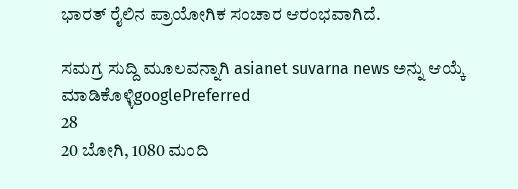ಭಾರತ್ ರೈಲಿನ ಪ್ರಾಯೋಗಿಕ ಸಂಚಾರ ಆರಂಭವಾಗಿದೆ.

ಸಮಗ್ರ ಸುದ್ದಿ ಮೂಲವನ್ನಾಗಿ asianet suvarna news ಅನ್ನು ಆಯ್ಕೆ ಮಾಡಿಕೊಳ್ಳಿgooglePreferred
28
20 ಬೋಗಿ, 1080 ಮಂದಿ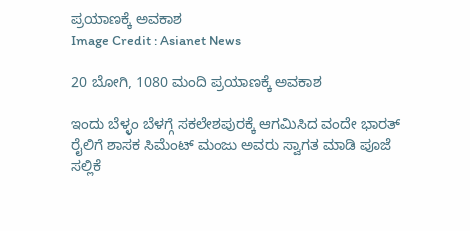ಪ್ರಯಾಣಕ್ಕೆ ಅವಕಾಶ
Image Credit : Asianet News

20 ಬೋಗಿ, 1080 ಮಂದಿ ಪ್ರಯಾಣಕ್ಕೆ ಅವಕಾಶ

ಇಂದು ಬೆಳ್ಳಂ ಬೆಳಗ್ಗೆ ಸಕಲೇಶಪುರಕ್ಕೆ ಆಗಮಿಸಿದ ವಂದೇ ಭಾರತ್ ರೈಲಿಗೆ ಶಾಸಕ ಸಿಮೆಂಟ್ ಮಂಜು ಅವರು ಸ್ವಾಗತ ಮಾಡಿ ಪೂಜೆ ಸಲ್ಲಿಕೆ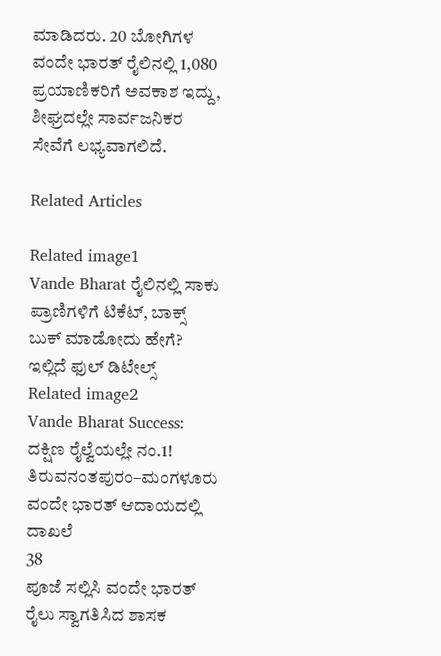ಮಾಡಿದರು. 20 ಬೋಗಿಗಳ ವಂದೇ ಭಾರತ್ ರೈಲಿನಲ್ಲಿ 1,080 ಪ್ರಯಾಣಿಕರಿಗೆ ಅವಕಾಶ ಇದ್ದು, ಶೀಘ್ರದಲ್ಲೇ ಸಾರ್ವಜನಿಕರ ಸೇವೆಗೆ ಲಭ್ಯವಾಗಲಿದೆ.

Related Articles

Related image1
Vande Bharat ರೈಲಿನಲ್ಲಿ ಸಾಕು ಪ್ರಾಣಿಗಳಿಗೆ ಟಿಕೆಟ್, ಬಾಕ್ಸ್ ಬುಕ್ ಮಾಡೋದು ಹೇಗೆ? ಇಲ್ಲಿದೆ ಫುಲ್ ಡಿಟೇಲ್ಸ್
Related image2
Vande Bharat Success: ದಕ್ಷಿಣ ರೈಲ್ವೆಯಲ್ಲೇ ನಂ.1! ತಿರುವನಂತಪುರಂ–ಮಂಗಳೂರು ವಂದೇ ಭಾರತ್ ಆದಾಯದಲ್ಲಿ ದಾಖಲೆ
38
ಪೂಜೆ ಸಲ್ಲಿಸಿ ವಂದೇ ಭಾರತ್ ರೈಲು ಸ್ವಾಗತಿಸಿದ ಶಾಸಕ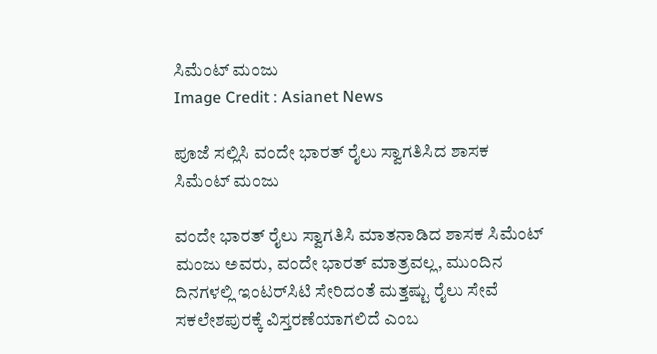ಸಿಮೆಂಟ್ ಮಂಜು
Image Credit : Asianet News

ಪೂಜೆ ಸಲ್ಲಿಸಿ ವಂದೇ ಭಾರತ್ ರೈಲು ಸ್ವಾಗತಿಸಿದ ಶಾಸಕ ಸಿಮೆಂಟ್ ಮಂಜು

ವಂದೇ ಭಾರತ್ ರೈಲು ಸ್ವಾಗತಿಸಿ ಮಾತನಾಡಿದ ಶಾಸಕ ಸಿಮೆಂಟ್ ಮಂಜು ಅವರು, ವಂದೇ ಭಾರತ್ ಮಾತ್ರವಲ್ಲ, ಮುಂದಿನ ದಿನಗಳಲ್ಲಿ ಇಂಟರ್‌ಸಿಟಿ ಸೇರಿದಂತೆ ಮತ್ತಷ್ಟು ರೈಲು ಸೇವೆ ಸಕಲೇಶಪುರಕ್ಕೆ ವಿಸ್ತರಣೆಯಾಗಲಿದೆ ಎಂಬ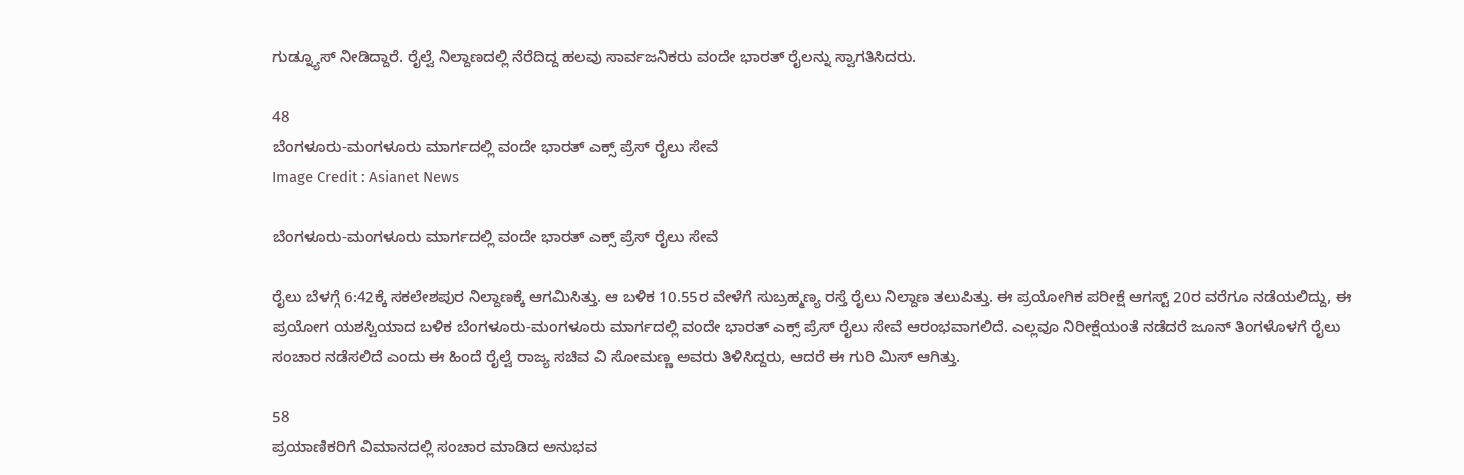ಗುಡ್ನ್ಯೂಸ್ ನೀಡಿದ್ದಾರೆ. ರೈಲ್ವೆ ನಿಲ್ದಾಣದಲ್ಲಿ ನೆರೆದಿದ್ದ ಹಲವು ಸಾರ್ವಜನಿಕರು ವಂದೇ ಭಾರತ್ ರೈಲನ್ನು ಸ್ವಾಗತಿಸಿದರು.

48
ಬೆಂಗಳೂರು-ಮಂಗಳೂರು ಮಾರ್ಗದಲ್ಲಿ ವಂದೇ ಭಾರತ್ ಎಕ್ಸ್ ಪ್ರೆಸ್ ರೈಲು ಸೇವೆ
Image Credit : Asianet News

ಬೆಂಗಳೂರು-ಮಂಗಳೂರು ಮಾರ್ಗದಲ್ಲಿ ವಂದೇ ಭಾರತ್ ಎಕ್ಸ್ ಪ್ರೆಸ್ ರೈಲು ಸೇವೆ

ರೈಲು ಬೆಳಗ್ಗೆ 6:42ಕ್ಕೆ ಸಕಲೇಶಪುರ ನಿಲ್ದಾಣಕ್ಕೆ ಆಗಮಿಸಿತ್ತು. ಆ ಬಳಿಕ 10.55ರ ವೇಳೆಗೆ ಸುಬ್ರಹ್ಮಣ್ಯ ರಸ್ತೆ ರೈಲು ನಿಲ್ದಾಣ ತಲುಪಿತ್ತು. ಈ ಪ್ರಯೋಗಿಕ ಪರೀಕ್ಷೆ ಆಗಸ್ಟ್ 20ರ ವರೆಗೂ ನಡೆಯಲಿದ್ದು, ಈ ಪ್ರಯೋಗ ಯಶಸ್ವಿಯಾದ ಬಳಿಕ ಬೆಂಗಳೂರು-ಮಂಗಳೂರು ಮಾರ್ಗದಲ್ಲಿ ವಂದೇ ಭಾರತ್ ಎಕ್ಸ್ ಪ್ರೆಸ್ ರೈಲು ಸೇವೆ ಆರಂಭವಾಗಲಿದೆ. ಎಲ್ಲವೂ ನಿರೀಕ್ಷೆಯಂತೆ ನಡೆದರೆ ಜೂನ್ ತಿಂಗಳೊಳಗೆ ರೈಲು ಸಂಚಾರ ನಡೆಸಲಿದೆ ಎಂದು ಈ ಹಿಂದೆ ರೈಲ್ವೆ ರಾಜ್ಯ ಸಚಿವ ವಿ ಸೋಮಣ್ಣ ಅವರು ತಿಳಿಸಿದ್ದರು, ಆದರೆ ಈ ಗುರಿ ಮಿಸ್ ಆಗಿತ್ತು.

58
ಪ್ರಯಾಣಿಕರಿಗೆ ವಿಮಾನದಲ್ಲಿ ಸಂಚಾರ ಮಾಡಿದ ಅನುಭವ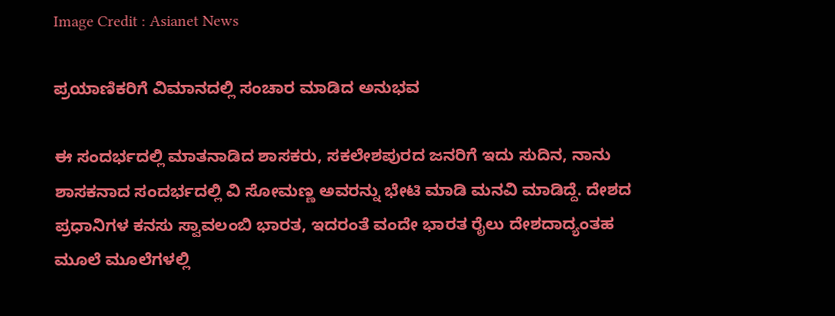Image Credit : Asianet News

ಪ್ರಯಾಣಿಕರಿಗೆ ವಿಮಾನದಲ್ಲಿ ಸಂಚಾರ ಮಾಡಿದ ಅನುಭವ

ಈ ಸಂದರ್ಭದಲ್ಲಿ ಮಾತನಾಡಿದ ಶಾಸಕರು, ಸಕಲೇಶಪುರದ ಜನರಿಗೆ ಇದು ಸುದಿನ, ನಾನು ಶಾಸಕನಾದ ಸಂದರ್ಭದಲ್ಲಿ ವಿ ಸೋಮಣ್ಣ ಅವರನ್ನು ಭೇಟಿ ಮಾಡಿ ಮನವಿ ಮಾಡಿದ್ದೆ. ದೇಶದ ಪ್ರಧಾನಿಗಳ ಕನಸು ಸ್ವಾವಲಂಬಿ ಭಾರತ, ಇದರಂತೆ ವಂದೇ ಭಾರತ ರೈಲು ದೇಶದಾದ್ಯಂತಹ ಮೂಲೆ ಮೂಲೆಗಳಲ್ಲಿ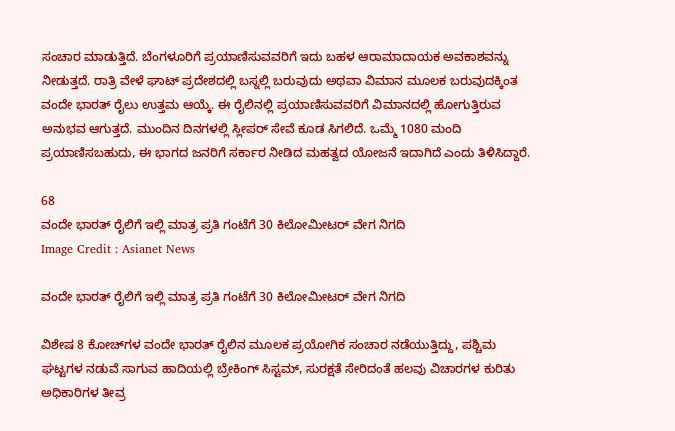ಸಂಚಾರ ಮಾಡುತ್ತಿದೆ. ಬೆಂಗಳೂರಿಗೆ ಪ್ರಯಾಣಿಸುವವರಿಗೆ ಇದು ಬಹಳ ಆರಾಮಾದಾಯಕ ಅವಕಾಶವನ್ನು ನೀಡುತ್ತದೆ. ರಾತ್ರಿ ವೇಳೆ ಘಾಟ್ ಪ್ರದೇಶದಲ್ಲಿ ಬಸ್ನಲ್ಲಿ ಬರುವುದು ಅಥವಾ ವಿಮಾನ ಮೂಲಕ ಬರುವುದಕ್ಕಿಂತ ವಂದೇ ಭಾರತ್ ರೈಲು ಉತ್ತಮ ಆಯ್ಕೆ. ಈ ರೈಲಿನಲ್ಲಿ ಪ್ರಯಾಣಿಸುವವರಿಗೆ ವಿಮಾನದಲ್ಲಿ ಹೋಗುತ್ತಿರುವ ಅನುಭವ ಆಗುತ್ತದೆ. ಮುಂದಿನ ದಿನಗಳಲ್ಲಿ ಸ್ಲೀಪರ್ ಸೇವೆ ಕೂಡ ಸಿಗಲಿದೆ. ಒಮ್ಮೆ 1080 ಮಂದಿ ಪ್ರಯಾಣಿಸಬಹುದು, ಈ ಭಾಗದ ಜನರಿಗೆ ಸರ್ಕಾರ ನೀಡಿದ ಮಹತ್ವದ ಯೋಜನೆ ಇದಾಗಿದೆ ಎಂದು ತಿಳಿಸಿದ್ದಾರೆ.

68
ವಂದೇ ಭಾರತ್ ರೈಲಿಗೆ ಇಲ್ಲಿ ಮಾತ್ರ ಪ್ರತಿ ಗಂಟೆಗೆ 30 ಕಿಲೋಮೀಟರ್ ವೇಗ ನಿಗದಿ
Image Credit : Asianet News

ವಂದೇ ಭಾರತ್ ರೈಲಿಗೆ ಇಲ್ಲಿ ಮಾತ್ರ ಪ್ರತಿ ಗಂಟೆಗೆ 30 ಕಿಲೋಮೀಟರ್ ವೇಗ ನಿಗದಿ

ವಿಶೇಷ 8 ಕೋಚ್‌ಗಳ ವಂದೇ ಭಾರತ್ ರೈಲಿನ ಮೂಲಕ ಪ್ರಯೋಗಿಕ ಸಂಚಾರ ನಡೆಯುತ್ತಿದ್ದು, ಪಶ್ಚಿಮ ಘಟ್ಟಗಳ ನಡುವೆ ಸಾಗುವ ಹಾದಿಯಲ್ಲಿ ಬ್ರೇಕಿಂಗ್ ಸಿಸ್ಟಮ್, ಸುರಕ್ಷತೆ ಸೇರಿದಂತೆ ಹಲವು ವಿಚಾರಗಳ ಕುರಿತು ಅಧಿಕಾರಿಗಳ ತೀವ್ರ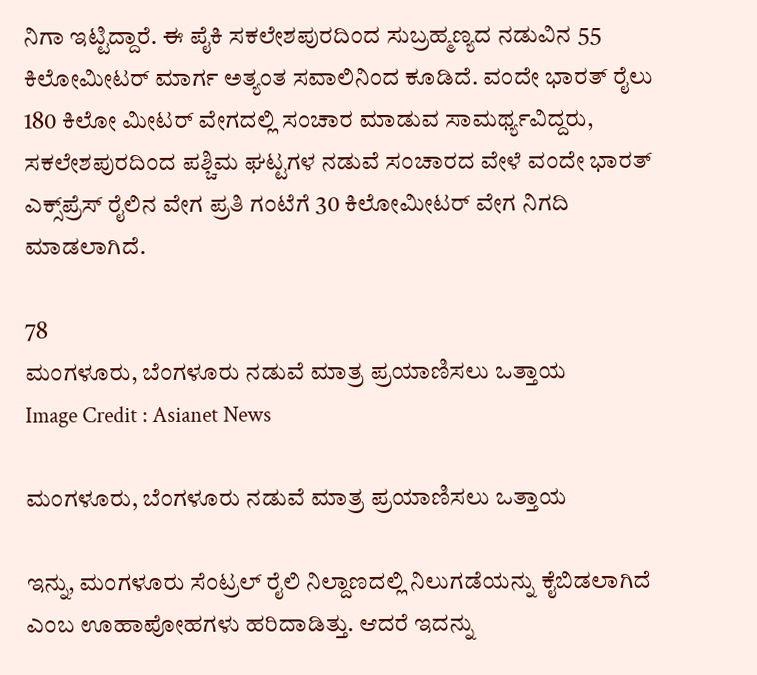ನಿಗಾ ಇಟ್ಟಿದ್ದಾರೆ. ಈ ಪೈಕಿ ಸಕಲೇಶಪುರದಿಂದ ಸುಬ್ರಹ್ಮಣ್ಯದ ನಡುವಿನ 55 ಕಿಲೋಮೀಟರ್ ಮಾರ್ಗ ಅತ್ಯಂತ ಸವಾಲಿನಿಂದ ಕೂಡಿದೆ. ವಂದೇ ಭಾರತ್ ರೈಲು 180 ಕಿಲೋ ಮೀಟರ್ ವೇಗದಲ್ಲಿ ಸಂಚಾರ ಮಾಡುವ ಸಾಮರ್ಥ್ಯವಿದ್ದರು, ಸಕಲೇಶಪುರದಿಂದ ಪಶ್ಚಿಮ ಘಟ್ಟಗಳ ನಡುವೆ ಸಂಚಾರದ ವೇಳೆ ವಂದೇ ಭಾರತ್ ಎಕ್ಸ್‌ಪ್ರೆಸ್ ರೈಲಿನ ವೇಗ ಪ್ರತಿ ಗಂಟೆಗೆ 30 ಕಿಲೋಮೀಟರ್ ವೇಗ ನಿಗದಿ ಮಾಡಲಾಗಿದೆ.

78
ಮಂಗಳೂರು, ಬೆಂಗಳೂರು ನಡುವೆ ಮಾತ್ರ ಪ್ರಯಾಣಿಸಲು ಒತ್ತಾಯ
Image Credit : Asianet News

ಮಂಗಳೂರು, ಬೆಂಗಳೂರು ನಡುವೆ ಮಾತ್ರ ಪ್ರಯಾಣಿಸಲು ಒತ್ತಾಯ

ಇನ್ನು, ಮಂಗಳೂರು ಸೆಂಟ್ರಲ್ ರೈಲಿ ನಿಲ್ದಾಣದಲ್ಲಿ ನಿಲುಗಡೆಯನ್ನು ಕೈಬಿಡಲಾಗಿದೆ ಎಂಬ ಊಹಾಪೋಹಗಳು ಹರಿದಾಡಿತ್ತು. ಆದರೆ ಇದನ್ನು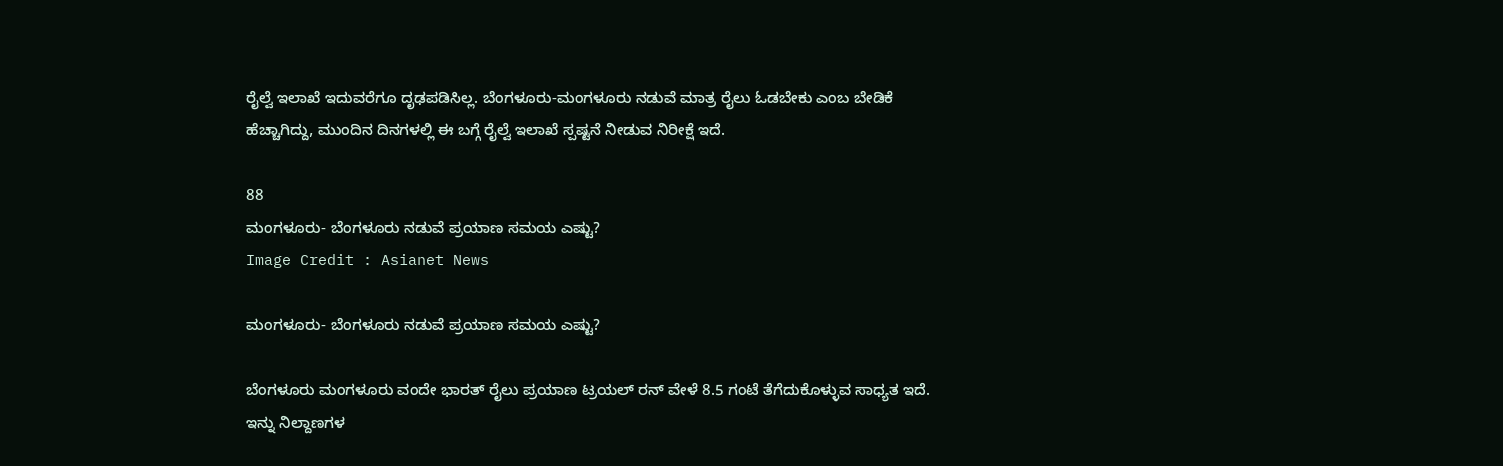ರೈಲ್ವೆ ಇಲಾಖೆ ಇದುವರೆಗೂ ದೃಢಪಡಿಸಿಲ್ಲ. ಬೆಂಗಳೂರು-ಮಂಗಳೂರು ನಡುವೆ ಮಾತ್ರ ರೈಲು ಓಡಬೇಕು ಎಂಬ ಬೇಡಿಕೆ ಹೆಚ್ಚಾಗಿದ್ದು, ಮುಂದಿನ ದಿನಗಳಲ್ಲಿ ಈ ಬಗ್ಗೆ ರೈಲ್ವೆ ಇಲಾಖೆ ಸ್ಪಷ್ಟನೆ ನೀಡುವ ನಿರೀಕ್ಷೆ ಇದೆ.

88
ಮಂಗಳೂರು- ಬೆಂಗಳೂರು ನಡುವೆ ಪ್ರಯಾಣ ಸಮಯ ಎಷ್ಟು?
Image Credit : Asianet News

ಮಂಗಳೂರು- ಬೆಂಗಳೂರು ನಡುವೆ ಪ್ರಯಾಣ ಸಮಯ ಎಷ್ಟು?

ಬೆಂಗಳೂರು ಮಂಗಳೂರು ವಂದೇ ಭಾರತ್ ರೈಲು ಪ್ರಯಾಣ ಟ್ರಯಲ್ ರನ್ ವೇಳೆ 8.5 ಗಂಟೆ ತೆಗೆದುಕೊಳ್ಳುವ ಸಾಧ್ಯತ ಇದೆ. ಇನ್ನು ನಿಲ್ದಾಣಗಳ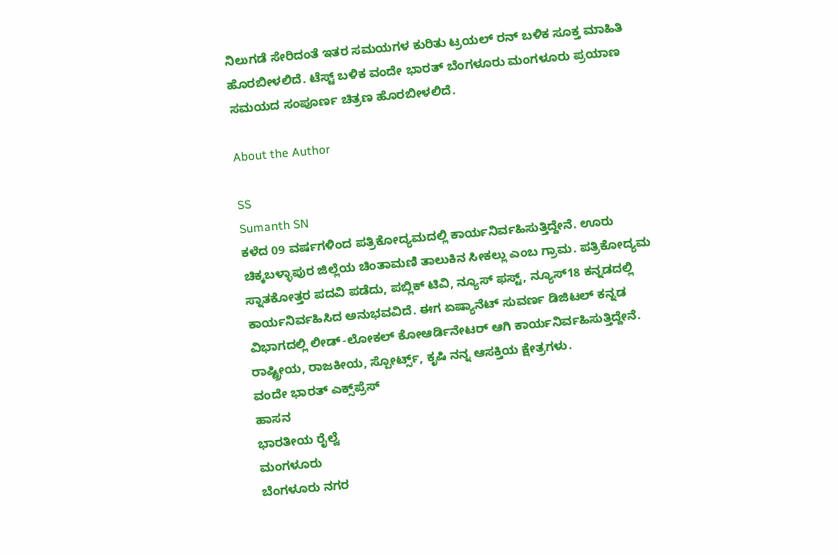ನಿಲುಗಡೆ ಸೇರಿದಂತೆ ಇತರ ಸಮಯಗಳ ಕುರಿತು ಟ್ರಯಲ್ ರನ್ ಬಳಿಕ ಸೂಕ್ತ ಮಾಹಿತಿ ಹೊರಬೀಳಲಿದೆ. ಟೆಸ್ಟ್ ಬಳಿಕ ವಂದೇ ಭಾರತ್ ಬೆಂಗಳೂರು ಮಂಗಳೂರು ಪ್ರಯಾಣ ಸಮಯದ ಸಂಪೂರ್ಣ ಚಿತ್ರಣ ಹೊರಬೀಳಲಿದೆ.

About the Author

SS
Sumanth SN
ಕಳೆದ 09 ವರ್ಷಗಳಿಂದ ಪತ್ರಿಕೋದ್ಯಮದಲ್ಲಿ ಕಾರ್ಯನಿರ್ವಹಿಸುತ್ತಿದ್ದೇನೆ. ಊರು ಚಿಕ್ಕಬಳ್ಳಾಪುರ ಜಿಲ್ಲೆಯ ಚಿಂತಾಮಣಿ ತಾಲುಕಿನ ಸೀಕಲ್ಲು ಎಂಬ ಗ್ರಾಮ. ಪತ್ರಿಕೋದ್ಯಮ ಸ್ನಾತಕೋತ್ತರ ಪದವಿ ಪಡೆದು, ಪಬ್ಲಿಕ್ ಟಿವಿ, ನ್ಯೂಸ್ ಫಸ್ಟ್, ನ್ಯೂಸ್18 ಕನ್ನಡದಲ್ಲಿ ಕಾರ್ಯನಿರ್ವಹಿಸಿದ ಅನುಭವವಿದೆ. ಈಗ ಏಷ್ಯಾನೆಟ್ ಸುವರ್ಣ ಡಿಜಿಟಲ್ ಕನ್ನಡ ವಿಭಾಗದಲ್ಲಿ ಲೀಡ್-ಲೋಕಲ್ ಕೋಆರ್ಡಿನೇಟರ್ ಆಗಿ ಕಾರ್ಯನಿರ್ವಹಿಸುತ್ತಿದ್ದೇನೆ. ರಾಷ್ಟ್ರೀಯ, ರಾಜಕೀಯ, ಸ್ಪೋರ್ಟ್ಸ್, ಕೃಷಿ ನನ್ನ ಆಸಕ್ತಿಯ ಕ್ಷೇತ್ರಗಳು.
ವಂದೇ ಭಾರತ್ ಎಕ್ಸ್‌ಪ್ರೆಸ್
ಹಾಸನ
ಭಾರತೀಯ ರೈಲ್ವೆ
ಮಂಗಳೂರು
ಬೆಂಗಳೂರು ನಗರ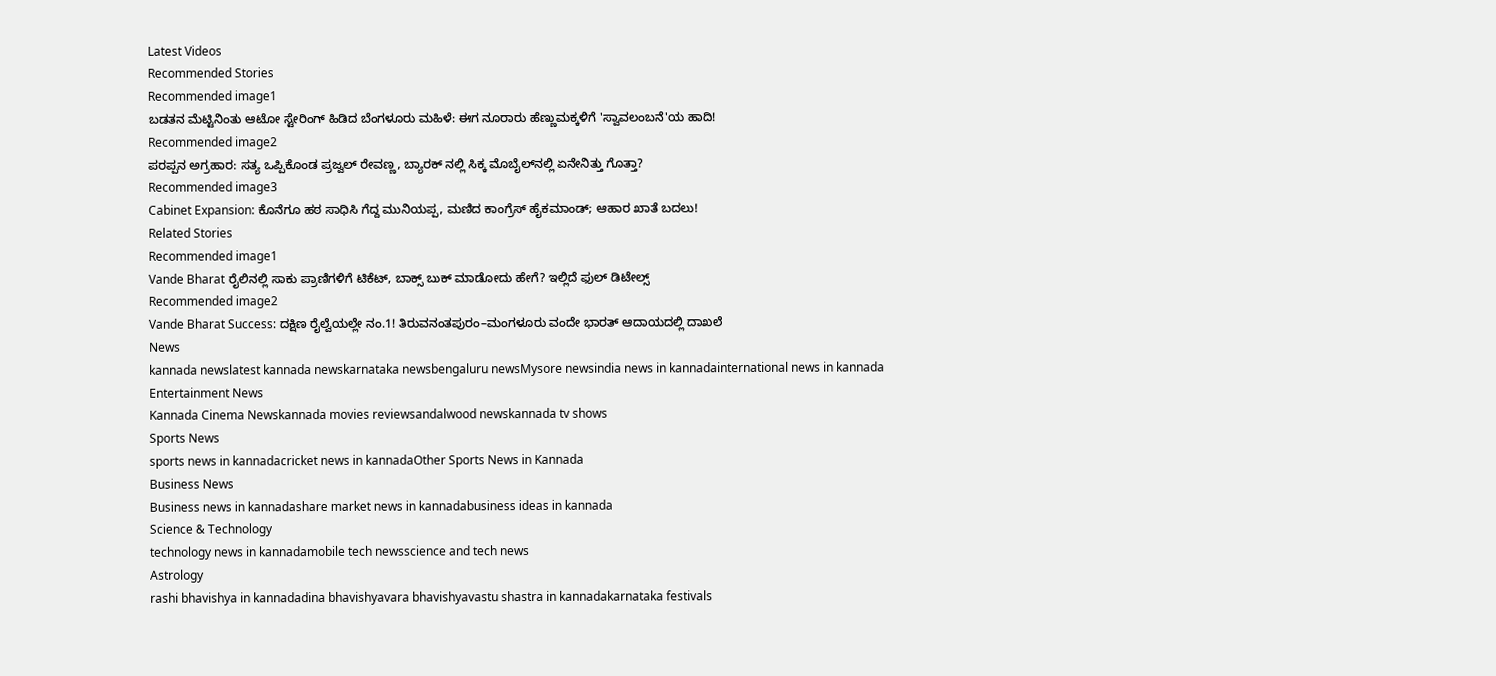Latest Videos
Recommended Stories
Recommended image1
ಬಡತನ ಮೆಟ್ಟಿನಿಂತು ಆಟೋ ಸ್ಟೇರಿಂಗ್ ಹಿಡಿದ ಬೆಂಗಳೂರು ಮಹಿಳೆ: ಈಗ ನೂರಾರು ಹೆಣ್ಣುಮಕ್ಕಳಿಗೆ 'ಸ್ವಾವಲಂಬನೆ'ಯ ಹಾದಿ!
Recommended image2
ಪರಪ್ಪನ ಅಗ್ರಹಾರ: ಸತ್ಯ ಒಪ್ಪಿಕೊಂಡ ಪ್ರಜ್ವಲ್ ರೇವಣ್ಣ, ಬ್ಯಾರಕ್‌ ನಲ್ಲಿ ಸಿಕ್ಕ ಮೊಬೈಲ್‌ನಲ್ಲಿ ಏನೇನಿತ್ತು ಗೊತ್ತಾ?
Recommended image3
Cabinet Expansion: ಕೊನೆಗೂ ಹಠ ಸಾಧಿಸಿ ಗೆದ್ದ ಮುನಿಯಪ್ಪ, ಮಣಿದ ಕಾಂಗ್ರೆಸ್ ಹೈಕಮಾಂಡ್; ಆಹಾರ ಖಾತೆ ಬದಲು!
Related Stories
Recommended image1
Vande Bharat ರೈಲಿನಲ್ಲಿ ಸಾಕು ಪ್ರಾಣಿಗಳಿಗೆ ಟಿಕೆಟ್, ಬಾಕ್ಸ್ ಬುಕ್ ಮಾಡೋದು ಹೇಗೆ? ಇಲ್ಲಿದೆ ಫುಲ್ ಡಿಟೇಲ್ಸ್
Recommended image2
Vande Bharat Success: ದಕ್ಷಿಣ ರೈಲ್ವೆಯಲ್ಲೇ ನಂ.1! ತಿರುವನಂತಪುರಂ–ಮಂಗಳೂರು ವಂದೇ ಭಾರತ್ ಆದಾಯದಲ್ಲಿ ದಾಖಲೆ
News
kannada newslatest kannada newskarnataka newsbengaluru newsMysore newsindia news in kannadainternational news in kannada
Entertainment News
Kannada Cinema Newskannada movies reviewsandalwood newskannada tv shows
Sports News
sports news in kannadacricket news in kannadaOther Sports News in Kannada
Business News
Business news in kannadashare market news in kannadabusiness ideas in kannada
Science & Technology
technology news in kannadamobile tech newsscience and tech news
Astrology
rashi bhavishya in kannadadina bhavishyavara bhavishyavastu shastra in kannadakarnataka festivals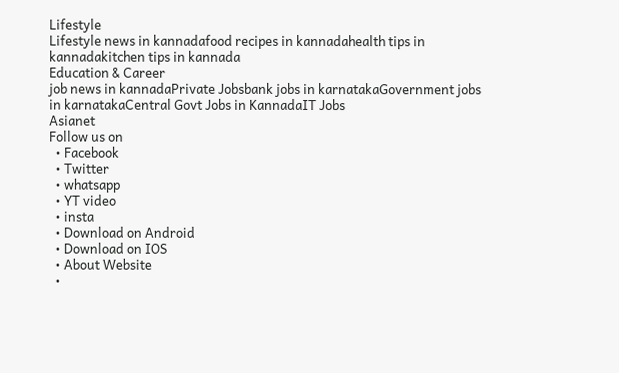Lifestyle
Lifestyle news in kannadafood recipes in kannadahealth tips in kannadakitchen tips in kannada
Education & Career
job news in kannadaPrivate Jobsbank jobs in karnatakaGovernment jobs in karnatakaCentral Govt Jobs in KannadaIT Jobs
Asianet
Follow us on
  • Facebook
  • Twitter
  • whatsapp
  • YT video
  • insta
  • Download on Android
  • Download on IOS
  • About Website
  •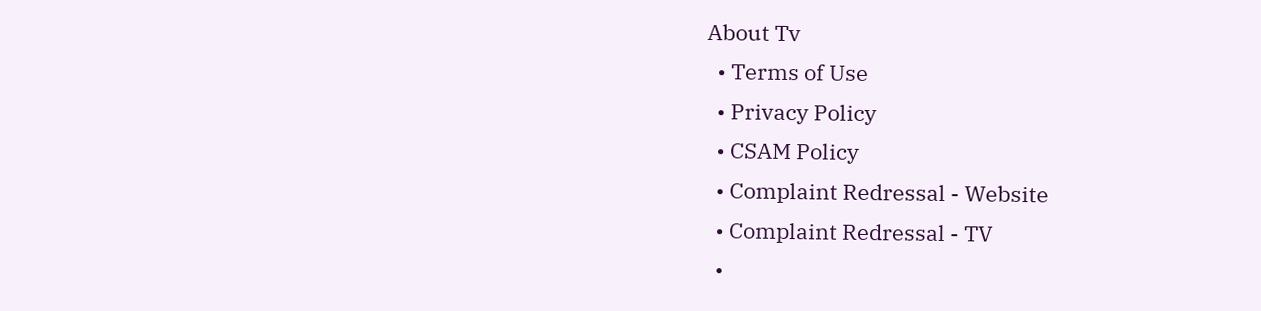About Tv
  • Terms of Use
  • Privacy Policy
  • CSAM Policy
  • Complaint Redressal - Website
  • Complaint Redressal - TV
  •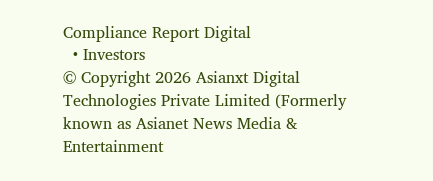Compliance Report Digital
  • Investors
© Copyright 2026 Asianxt Digital Technologies Private Limited (Formerly known as Asianet News Media & Entertainment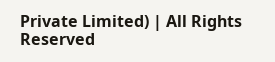Private Limited) | All Rights Reserved